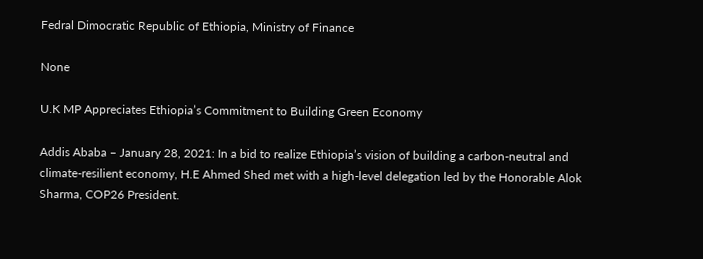Fedral Dimocratic Republic of Ethiopia, Ministry of Finance

None

U.K MP Appreciates Ethiopia’s Commitment to Building Green Economy

Addis Ababa – January 28, 2021: In a bid to realize Ethiopia’s vision of building a carbon-neutral and climate-resilient economy, H.E Ahmed Shed met with a high-level delegation led by the Honorable Alok Sharma, COP26 President.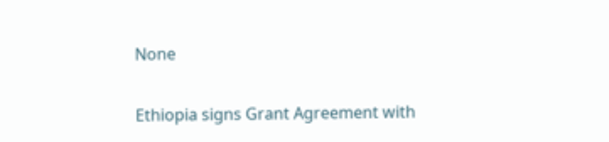None

Ethiopia signs Grant Agreement with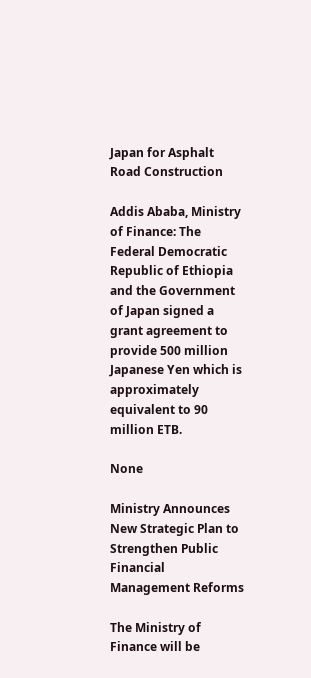Japan for Asphalt Road Construction

Addis Ababa, Ministry of Finance: The Federal Democratic Republic of Ethiopia and the Government of Japan signed a grant agreement to provide 500 million Japanese Yen which is approximately equivalent to 90 million ETB.

None

Ministry Announces New Strategic Plan to Strengthen Public Financial Management Reforms

The Ministry of Finance will be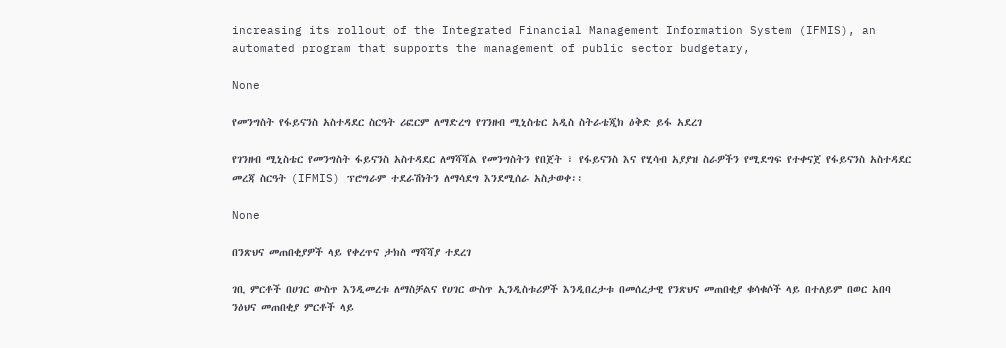increasing its rollout of the Integrated Financial Management Information System (IFMIS), an automated program that supports the management of public sector budgetary,

None

የመንግስት የፋይናንስ አስተዳደር ስርዓት ሪፎርም ለማድረግ የገንዘብ ሚኒስቴር አዲስ ስትራቴጂክ ዕቅድ ይፋ አደረገ

የገንዘብ ሚኒስቴር የመንግስት ፋይናንስ አስተዳደር ለማሻሻል የመንግስትን የበጀት ፣ የፋይናንስ እና የሂሳብ አያያዝ ስራዎችን የሚደግፍ የተቀናጀ የፋይናንስ አስተዳደር መረጃ ስርዓት (IFMIS) ፕሮግራም ተደራሽነትን ለማሳደግ እንደሚሰራ አስታወቀ፡፡

None

በንጽህና መጠበቂያዎች ላይ የቀረጥና ታክስ ማሻሻያ ተደረገ

ገቢ ምርቶች በሀገር ውስጥ እንዲመረቱ ለማስቻልና የሀገር ውስጥ ኢንዲስቱሪዎች እንዲበረታቱ በመሰረታዊ የንጽህና መጠበቂያ ቁሳቁሶች ላይ በተለይም በወር አበባ ንዕህና መጠበቂያ ምርቶች ላይ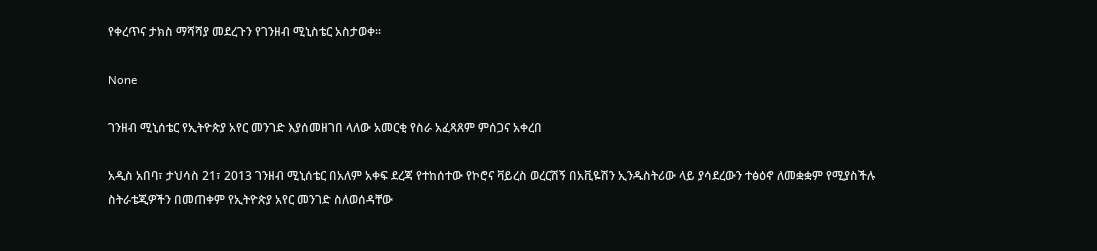የቀረጥና ታክስ ማሻሻያ መደረጉን የገንዘብ ሚኒስቴር አስታወቀ፡፡

None

ገንዘብ ሚኒሰቴር የኢትዮጵያ አየር መንገድ እያሰመዘገበ ላለው አመርቂ የስራ አፈጻጸም ምሰጋና አቀረበ

አዲስ አበባ፣ ታህሳስ 21፣ 2013 ገንዘብ ሚኒሰቴር በአለም አቀፍ ደረጃ የተከሰተው የኮሮና ቫይረስ ወረርሽኝ በአቪዬሽን ኢንዱስትሪው ላይ ያሳደረውን ተፅዕኖ ለመቋቋም የሚያስችሉ ስትራቴጂዎችን በመጠቀም የኢትዮጵያ አየር መንገድ ስለወሰዳቸው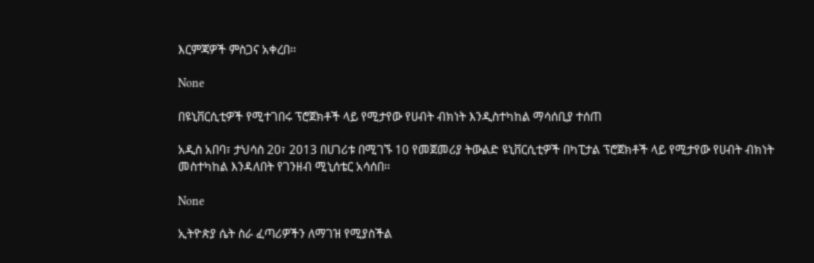እርምጃዎች ምስጋና አቀረበ፡፡

None

በዩኒቨርሲቲዎች የሚተገበሩ ፕሮጀክቶች ላይ የሚታየው የሀብት ብክነት እንዲስተካከል ማሳሰቢያ ተሰጠ

አዲስ አበባ፣ ታህሳስ 20፣ 2013 በሀገሪቱ በሚገኙ 10 የመጀመሪያ ትውልድ ዩኒቨርሲቲዎች በካፒታል ፕሮጀክቶች ላይ የሚታየው የሀብት ብክነት መስተካከል እንዳለበት የገንዘብ ሚኒሰቴር አሳሰበ፡፡

None

ኢትዮጵያ ሴት ስራ ፈጣሪዎችን ለማገዝ የሚያስችል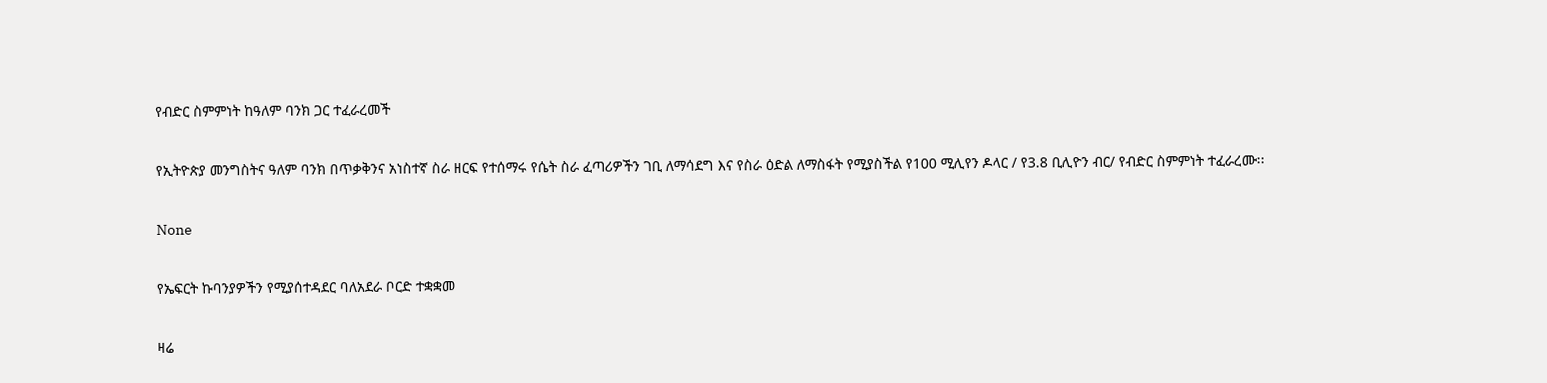የብድር ስምምነት ከዓለም ባንክ ጋር ተፈራረመች

የኢትዮጵያ መንግስትና ዓለም ባንክ በጥቃቅንና አነስተኛ ስራ ዘርፍ የተሰማሩ የሴት ስራ ፈጣሪዎችን ገቢ ለማሳደግ እና የስራ ዕድል ለማስፋት የሚያስችል የ100 ሚሊየን ዶላር / የ3.8 ቢሊዮን ብር/ የብድር ስምምነት ተፈራረሙ፡፡

None

የኤፍርት ኩባንያዎችን የሚያሰተዳደር ባለአደራ ቦርድ ተቋቋመ

ዛሬ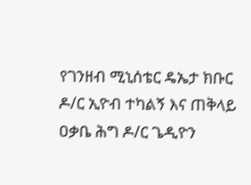የገንዘብ ሚኒሰቴር ዴኤታ ክቡር ዶ/ር ኢዮብ ተካልኝ እና ጠቅላይ ዐቃቤ ሕግ ዶ/ር ጌዲዮን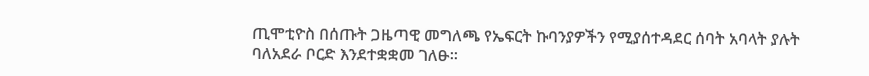ጢሞቲዮስ በሰጡት ጋዜጣዊ መግለጫ የኤፍርት ኩባንያዎችን የሚያሰተዳደር ሰባት አባላት ያሉት ባለአደራ ቦርድ እንደተቋቋመ ገለፁ፡፡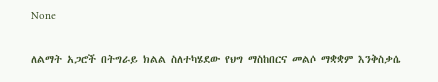None

ለልማት አጋሮች በትግራይ ክልል ስለተካሄደው የህግ ማስከበርና መልሶ ማቋቋም እንቅስቃሴ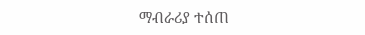ማብራሪያ ተሰጠ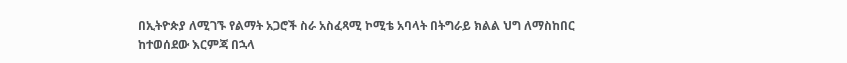በኢትዮጵያ ለሚገኙ የልማት አጋሮች ስራ አስፈጻሚ ኮሚቴ አባላት በትግራይ ክልል ህግ ለማስከበር ከተወሰደው እርምጃ በኋላ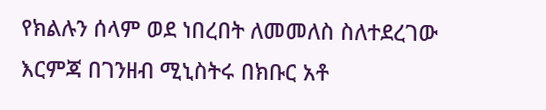የክልሉን ሰላም ወደ ነበረበት ለመመለስ ስለተደረገው እርምጃ በገንዘብ ሚኒስትሩ በክቡር አቶ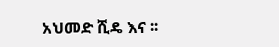አህመድ ሺዴ እና ፡፡